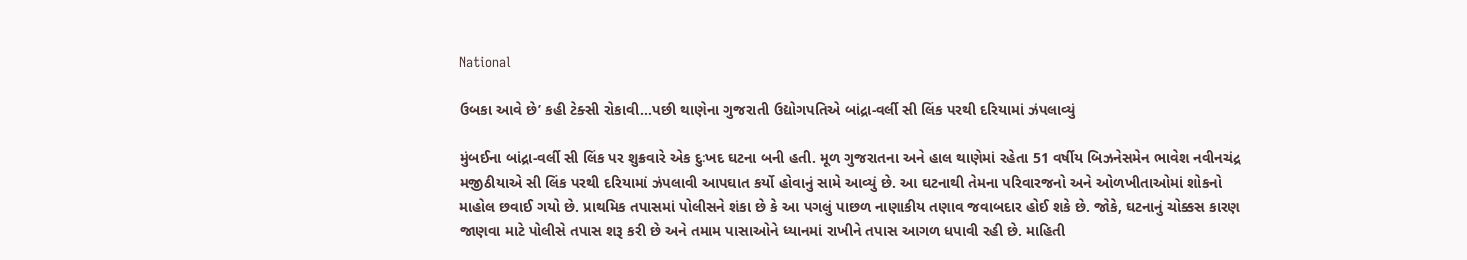National

ઉબકા આવે છે’ કહી ટેક્સી રોકાવી…પછી થાણેના ગુજરાતી ઉદ્યોગપતિએ બાંદ્રા-વર્લી સી લિંક પરથી દરિયામાં ઝંપલાવ્યું

મુંબઈના બાંદ્રા-વર્લી સી લિંક પર શુક્રવારે એક દુઃખદ ઘટના બની હતી. મૂળ ગુજરાતના અને હાલ થાણેમાં રહેતા 51 વર્ષીય બિઝનેસમેન ભાવેશ નવીનચંદ્ર મજીઠીયાએ સી લિંક પરથી દરિયામાં ઝંપલાવી આપઘાત કર્યો હોવાનું સામે આવ્યું છે. આ ઘટનાથી તેમના પરિવારજનો અને ઓળખીતાઓમાં શોકનો માહોલ છવાઈ ગયો છે. પ્રાથમિક તપાસમાં પોલીસને શંકા છે કે આ પગલું પાછળ નાણાકીય તણાવ જવાબદાર હોઈ શકે છે. જોકે, ઘટનાનું ચોક્કસ કારણ જાણવા માટે પોલીસે તપાસ શરૂ કરી છે અને તમામ પાસાઓને ધ્યાનમાં રાખીને તપાસ આગળ ધપાવી રહી છે. માહિતી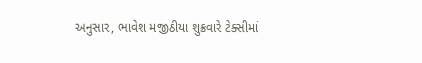અનુસાર, ભાવેશ મજીઠીયા શુક્રવારે ટેક્સીમાં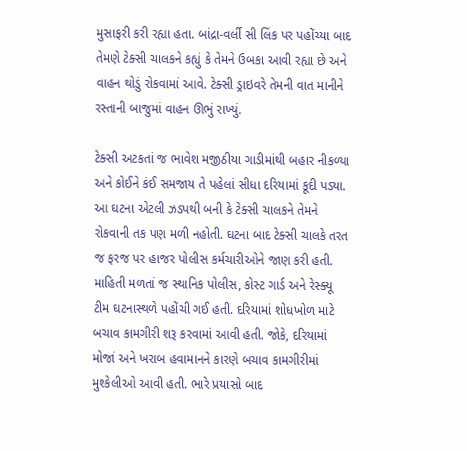મુસાફરી કરી રહ્યા હતા. બાંદ્રા-વર્લી સી લિંક પર પહોંચ્યા બાદ તેમણે ટેક્સી ચાલકને કહ્યું કે તેમને ઉબકા આવી રહ્યા છે અને વાહન થોડું રોકવામાં આવે. ટેક્સી ડ્રાઇવરે તેમની વાત માનીને રસ્તાની બાજુમાં વાહન ઊભું રાખ્યું.

ટેક્સી અટકતાં જ ભાવેશ મજીઠીયા ગાડીમાંથી બહાર નીકળ્યા અને કોઈને કંઈ સમજાય તે પહેલાં સીધા દરિયામાં કૂદી પડ્યા. આ ઘટના એટલી ઝડપથી બની કે ટેક્સી ચાલકને તેમને રોકવાની તક પણ મળી નહોતી. ઘટના બાદ ટેક્સી ચાલકે તરત જ ફરજ પર હાજર પોલીસ કર્મચારીઓને જાણ કરી હતી. માહિતી મળતાં જ સ્થાનિક પોલીસ, કોસ્ટ ગાર્ડ અને રેસ્ક્યૂ ટીમ ઘટનાસ્થળે પહોંચી ગઈ હતી. દરિયામાં શોધખોળ માટે બચાવ કામગીરી શરૂ કરવામાં આવી હતી. જોકે, દરિયામાં મોજાં અને ખરાબ હવામાનને કારણે બચાવ કામગીરીમાં મુશ્કેલીઓ આવી હતી. ભારે પ્રયાસો બાદ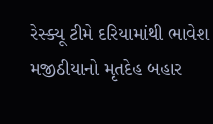રેસ્ક્યૂ ટીમે દરિયામાંથી ભાવેશ મજીઠીયાનો મૃતદેહ બહાર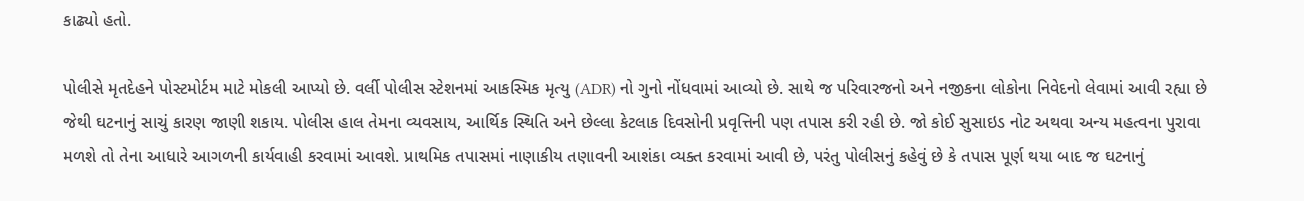કાઢ્યો હતો.

પોલીસે મૃતદેહને પોસ્ટમોર્ટમ માટે મોકલી આપ્યો છે. વર્લી પોલીસ સ્ટેશનમાં આકસ્મિક મૃત્યુ (ADR) નો ગુનો નોંધવામાં આવ્યો છે. સાથે જ પરિવારજનો અને નજીકના લોકોના નિવેદનો લેવામાં આવી રહ્યા છે જેથી ઘટનાનું સાચું કારણ જાણી શકાય. પોલીસ હાલ તેમના વ્યવસાય, આર્થિક સ્થિતિ અને છેલ્લા કેટલાક દિવસોની પ્રવૃત્તિની પણ તપાસ કરી રહી છે. જો કોઈ સુસાઇડ નોટ અથવા અન્ય મહત્વના પુરાવા મળશે તો તેના આધારે આગળની કાર્યવાહી કરવામાં આવશે. પ્રાથમિક તપાસમાં નાણાકીય તણાવની આશંકા વ્યક્ત કરવામાં આવી છે, પરંતુ પોલીસનું કહેવું છે કે તપાસ પૂર્ણ થયા બાદ જ ઘટનાનું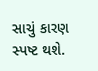સાચું કારણ સ્પષ્ટ થશે.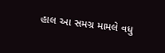હાલ આ સમગ્ર મામલે વધુ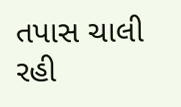તપાસ ચાલી રહી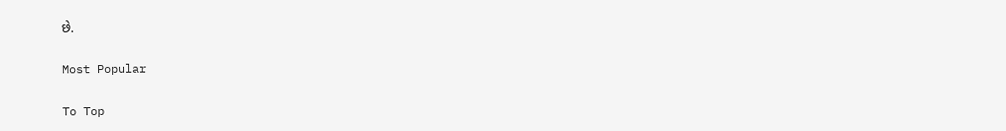છે.

Most Popular

To Top